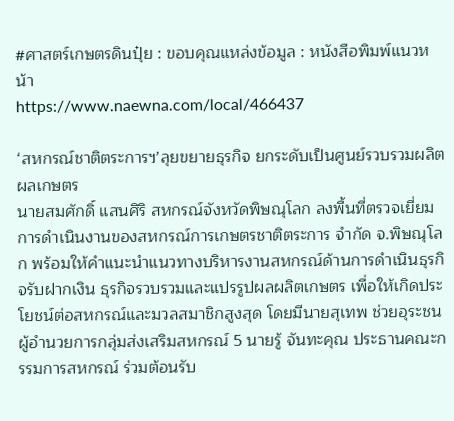#ศาสตร์เกษตรดินปุ๋ย : ขอบคุณแหล่งข้อมูล : หนังสือพิมพ์แนวหน้า
https://www.naewna.com/local/466437

‘สหกรณ์ชาติตระการฯ’ลุยขยายธุรกิจ ยกระดับเป็นศูนย์รวบรวมผลิตผลเกษตร
นายสมศักดิ์ แสนศิริ สหกรณ์จังหวัดพิษณุโลก ลงพื้นที่ตรวจเยี่ยมการดำเนินงานของสหกรณ์การเกษตรชาติตระการ จำกัด จ.พิษณุโลก พร้อมให้คำแนะนำแนวทางบริหารงานสหกรณ์ด้านการดำเนินธุรกิจรับฝากเงิน ธุรกิจรวบรวมและแปรรูปผลผลิตเกษตร เพื่อให้เกิดประโยชน์ต่อสหกรณ์และมวลสมาชิกสูงสุด โดยมีนายสุเทพ ช่วยอุระชน ผู้อำนวยการกลุ่มส่งเสริมสหกรณ์ 5 นายรู้ จันทะคุณ ประธานคณะกรรมการสหกรณ์ ร่วมต้อนรับ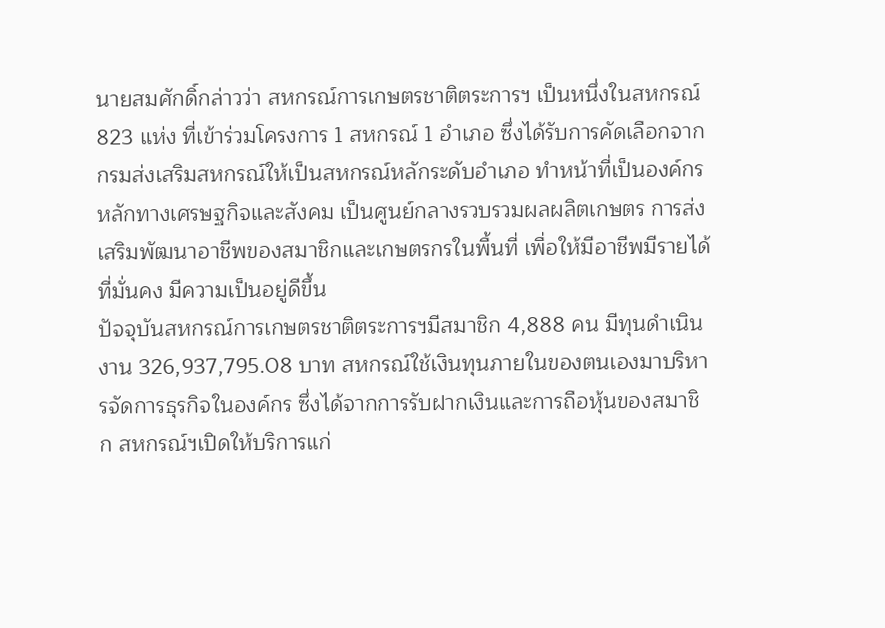นายสมศักดิ์กล่าวว่า สหกรณ์การเกษตรชาติตระการฯ เป็นหนึ่งในสหกรณ์ 823 แห่ง ที่เข้าร่วมโครงการ 1 สหกรณ์ 1 อำเภอ ซึ่งได้รับการคัดเลือกจากกรมส่งเสริมสหกรณ์ให้เป็นสหกรณ์หลักระดับอำเภอ ทำหน้าที่เป็นองค์กรหลักทางเศรษฐกิจและสังคม เป็นศูนย์กลางรวบรวมผลผลิตเกษตร การส่งเสริมพัฒนาอาชีพของสมาชิกและเกษตรกรในพื้นที่ เพื่อให้มีอาชีพมีรายได้ที่มั่นคง มีความเป็นอยู่ดีขึ้น
ปัจจุบันสหกรณ์การเกษตรชาติตระการฯมีสมาชิก 4,888 คน มีทุนดำเนินงาน 326,937,795.08 บาท สหกรณ์ใช้เงินทุนภายในของตนเองมาบริหารจัดการธุรกิจในองค์กร ซึ่งได้จากการรับฝากเงินและการถือหุ้นของสมาชิก สหกรณ์ฯเปิดให้บริการแก่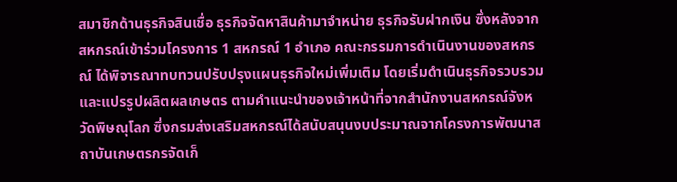สมาชิกด้านธุรกิจสินเชื่อ ธุรกิจจัดหาสินค้ามาจำหน่าย ธุรกิจรับฝากเงิน ซึ่งหลังจากสหกรณ์เข้าร่วมโครงการ 1 สหกรณ์ 1 อำเภอ คณะกรรมการดำเนินงานของสหกรณ์ ได้พิจารณาทบทวนปรับปรุงแผนธุรกิจใหม่เพิ่มเติม โดยเริ่มดำเนินธุรกิจรวบรวมและแปรรูปผลิตผลเกษตร ตามคำแนะนำของเจ้าหน้าที่จากสำนักงานสหกรณ์จังหวัดพิษณุโลก ซึ่งกรมส่งเสริมสหกรณ์ได้สนับสนุนงบประมาณจากโครงการพัฒนาสถาบันเกษตรกรจัดเก็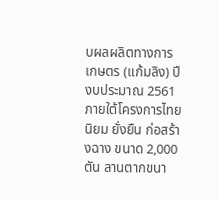บผลผลิตทางการเกษตร (แก้มลิง) ปีงบประมาณ 2561 ภายใต้โครงการไทยนิยม ยั่งยืน ก่อสร้างฉาง ขนาด 2,000 ตัน ลานตากขนา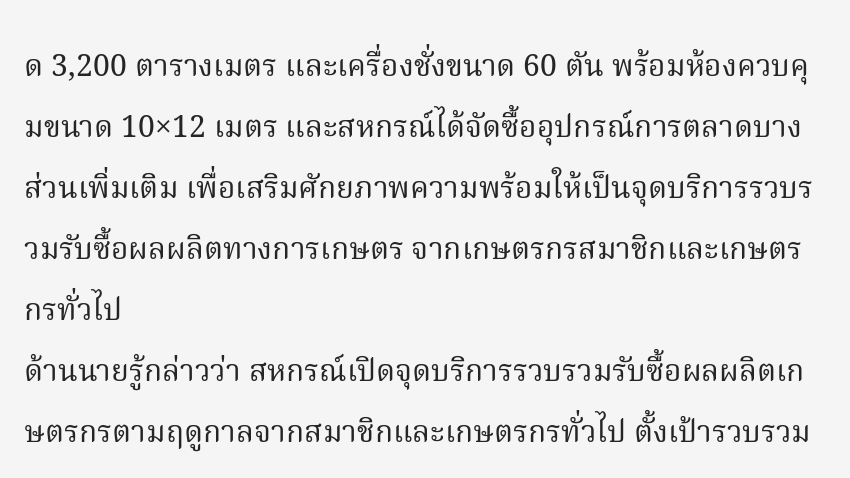ด 3,200 ตารางเมตร และเครื่องชั่งขนาด 60 ตัน พร้อมห้องควบคุมขนาด 10×12 เมตร และสหกรณ์ได้จัดซื้ออุปกรณ์การตลาดบางส่วนเพิ่มเติม เพื่อเสริมศักยภาพความพร้อมให้เป็นจุดบริการรวบรวมรับซื้อผลผลิตทางการเกษตร จากเกษตรกรสมาชิกและเกษตรกรทั่วไป
ด้านนายรู้กล่าวว่า สหกรณ์เปิดจุดบริการรวบรวมรับซื้อผลผลิตเกษตรกรตามฤดูกาลจากสมาชิกและเกษตรกรทั่วไป ตั้งเป้ารวบรวม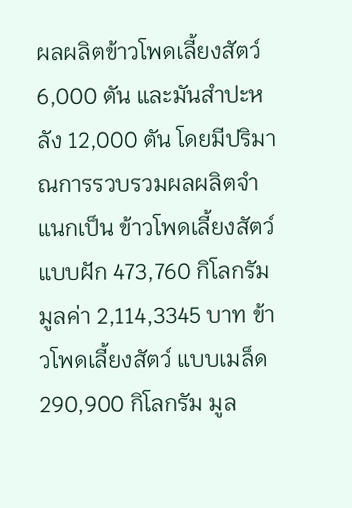ผลผลิตข้าวโพดเลี้ยงสัตว์ 6,000 ตัน และมันสำปะหลัง 12,000 ตัน โดยมีปริมาณการรวบรวมผลผลิตจำแนกเป็น ข้าวโพดเลี้ยงสัตว์ แบบฝัก 473,760 กิโลกรัม มูลค่า 2,114,3345 บาท ข้าวโพดเลี้ยงสัตว์ แบบเมล็ด 290,900 กิโลกรัม มูล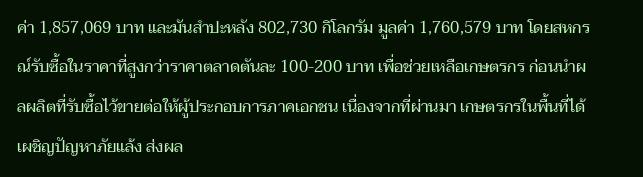ค่า 1,857,069 บาท และมันสำปะหลัง 802,730 กิโลกรัม มูลค่า 1,760,579 บาท โดยสหกรณ์รับซื้อในราคาที่สูงกว่าราคาตลาดตันละ 100-200 บาท เพื่อช่วยเหลือเกษตรกร ก่อนนำผลผลิตที่รับซื้อไว้ขายต่อให้ผู้ประกอบการภาคเอกชน เนื่องจากที่ผ่านมา เกษตรกรในพื้นที่ได้เผชิญปัญหาภัยแล้ง ส่งผล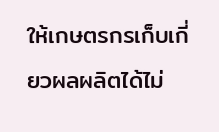ให้เกษตรกรเก็บเกี่ยวผลผลิตได้ไม่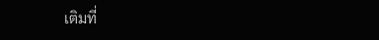เติมที่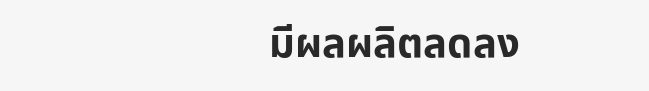มีผลผลิตลดลง